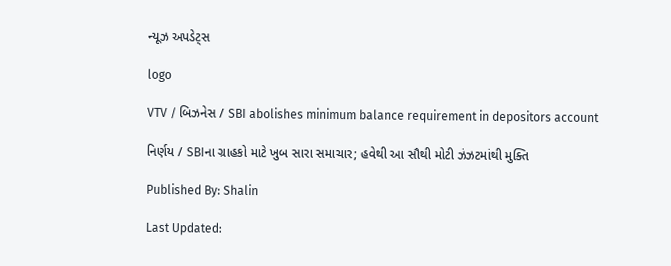ન્યૂઝ અપડેટ્સ

logo

VTV / બિઝનેસ / SBI abolishes minimum balance requirement in depositors account

નિર્ણય / SBIના ગ્રાહકો માટે ખુબ સારા સમાચાર; હવેથી આ સૌથી મોટી ઝંઝટમાંથી મુક્તિ

Published By: Shalin

Last Updated: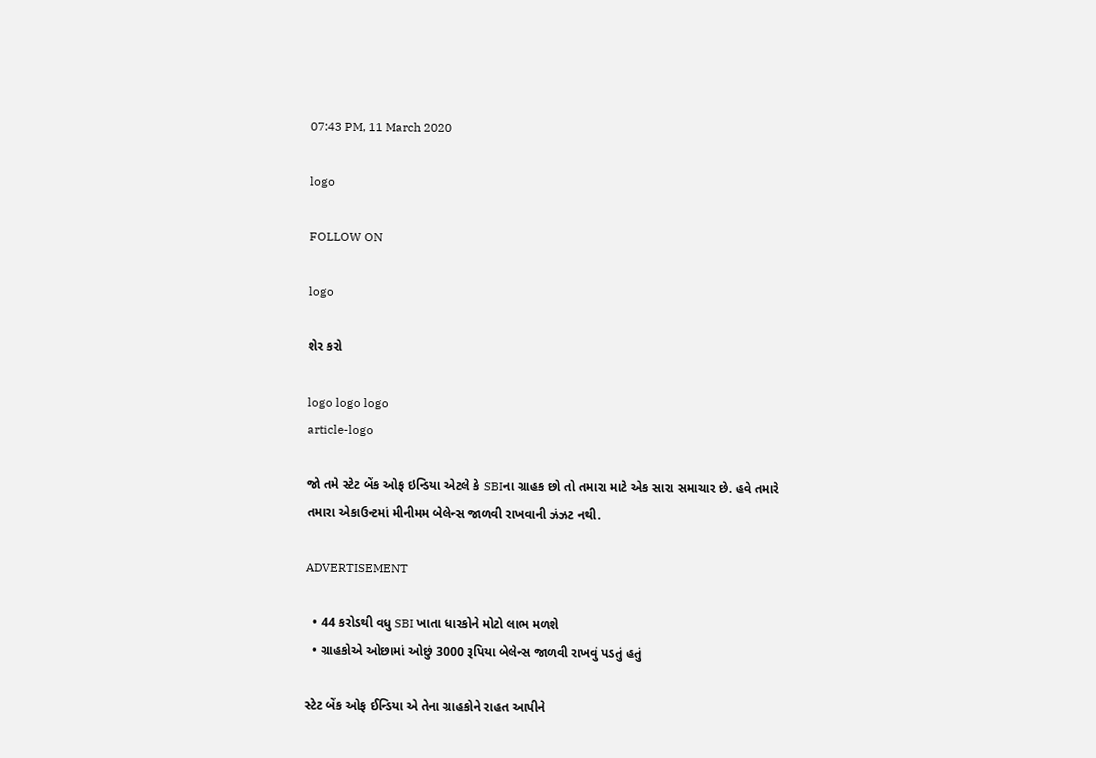07:43 PM, 11 March 2020

logo

FOLLOW ON

logo

શેર કરો

logo logo logo
article-logo

જો તમે સ્ટેટ બેંક ઓફ ઇન્ડિયા એટલે કે SBIના ગ્રાહક છો તો તમારા માટે એક સારા સમાચાર છે. હવે તમારે તમારા એકાઉન્ટમાં મીનીમમ બેલેન્સ જાળવી રાખવાની ઝંઝટ નથી.

ADVERTISEMENT

  • 44 કરોડથી વધુ SBI ખાતા ધારકોને મોટો લાભ મળશે
  • ગ્રાહકોએ ઓછામાં ઓછું 3000 રૂપિયા બેલેન્સ જાળવી રાખવું પડતું હતું

સ્ટેટ બેંક ઓફ ઈન્ડિયા એ તેના ગ્રાહકોને રાહત આપીને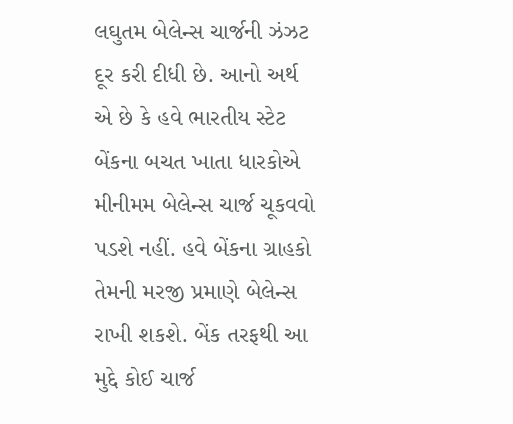લઘુતમ બેલેન્સ ચાર્જની ઝંઝટ દૂર કરી દીધી છે. આનો અર્થ એ છે કે હવે ભારતીય સ્ટેટ બેંકના બચત ખાતા ધારકોએ મીનીમમ બેલેન્સ ચાર્જ ચૂકવવો પડશે નહીં. હવે બેંકના ગ્રાહકો તેમની મરજી પ્રમાણે બેલેન્સ રાખી શકશે. બેંક તરફથી આ મુદ્દે કોઈ ચાર્જ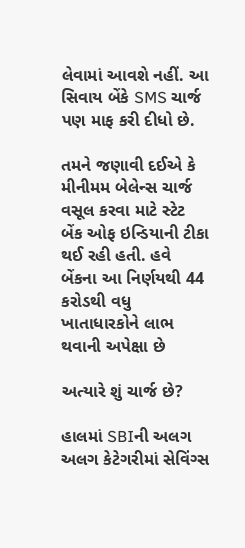લેવામાં આવશે નહીં. આ સિવાય બેંકે SMS ચાર્જ પણ માફ કરી દીધો છે.

તમને જણાવી દઈએ કે મીનીમમ બેલેન્સ ચાર્જ વસૂલ કરવા માટે સ્ટેટ બેંક ઓફ ઇન્ડિયાની ટીકા થઈ રહી હતી. હવે બેંકના આ નિર્ણયથી 44 કરોડથી વધુ ખાતાધારકોને લાભ થવાની અપેક્ષા છે

અત્યારે શું ચાર્જ છે?

હાલમાં SBIની અલગ અલગ કેટેગરીમાં સેવિંગ્સ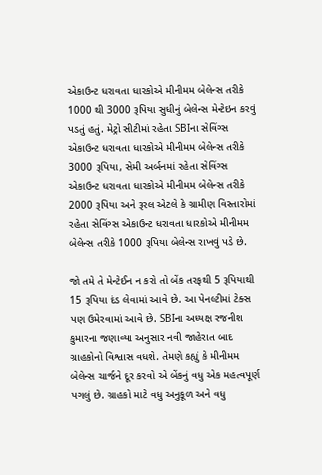એકાઉન્ટ ધરાવતા ધારકોએ મીનીમમ બેલેન્સ તરીકે 1000 થી 3000 રૂપિયા સુધીનું બેલેન્સ મેન્ટેઇન કરવું પડતું હતું. મેટ્રો સીટીમાં રહેતા SBIના સેવિંગ્સ એકાઉન્ટ ધરાવતા ધારકોએ મીનીમમ બેલેન્સ તરીકે 3000 રૂપિયા, સેમી અર્બનમાં રહેતા સેવિંગ્સ એકાઉન્ટ ધરાવતા ધારકોએ મીનીમમ બેલેન્સ તરીકે 2000 રૂપિયા અને રૂરલ એટલે કે ગ્રામીણ વિસ્તારોમાં રહેતા સેવિંગ્સ એકાઉન્ટ ધરાવતા ધારકોએ મીનીમમ બેલેન્સ તરીકે 1000 રૂપિયા બેલેન્સ રાખવું પડે છે.

જો તમે તે મેન્ટેઈન ન કરો તો બેંક તરફથી 5 રૂપિયાથી 15 રૂપિયા દંડ લેવામાં આવે છે. આ પેનલ્ટીમાં ટેક્સ પણ ઉમેરવામાં આવે છે. SBIના અધ્યક્ષ રજનીશ કુમારના જણાવ્યા અનુસાર નવી જાહેરાત બાદ ગ્રાહકોનો વિશ્વાસ વધશે. તેમણે કહ્યું કે મીનીમમ બેલેન્સ ચાર્જને દૂર કરવો એ બેંકનું વધુ એક મહત્વપૂર્ણ પગલું છે. ગ્રાહકો માટે વધુ અનુકૂળ અને વધુ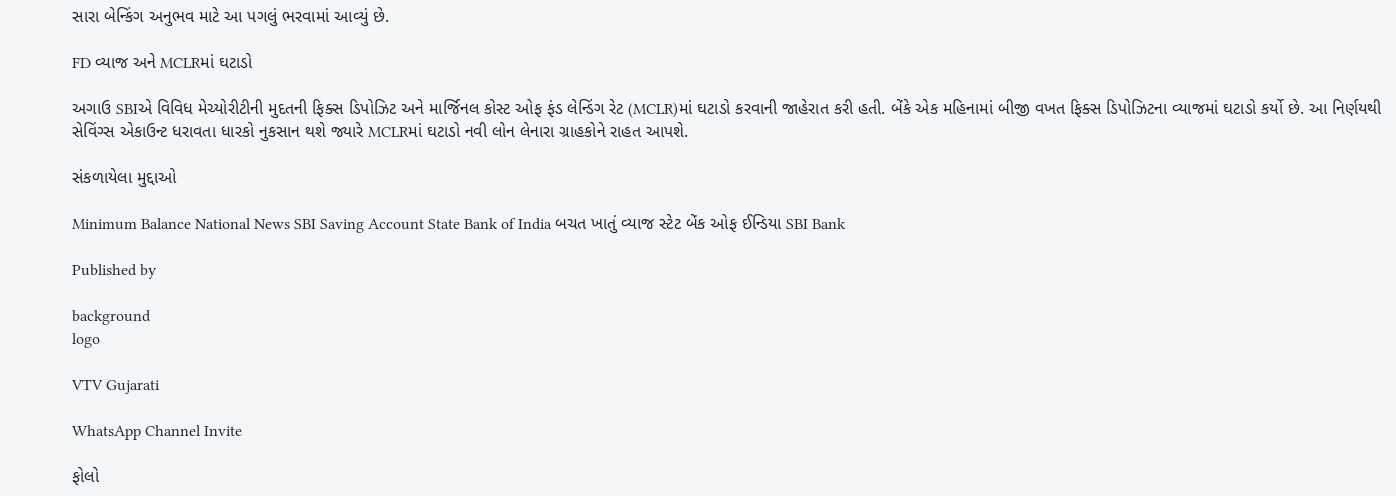સારા બેન્કિંગ અનુભવ માટે આ પગલું ભરવામાં આવ્યું છે.

FD વ્યાજ અને MCLRમાં ઘટાડો

અગાઉ SBIએ વિવિધ મેચ્યોરીટીની મુદતની ફિક્સ ડિપોઝિટ અને માર્જિનલ કોસ્ટ ઓફ ફંડ લેન્ડિંગ રેટ (MCLR)માં ઘટાડો કરવાની જાહેરાત કરી હતી. બેંકે એક મહિનામાં બીજી વખત ફિક્સ ડિપોઝિટના વ્યાજમાં ઘટાડો કર્યો છે. આ નિર્ણયથી સેવિંગ્સ એકાઉન્ટ ધરાવતા ધારકો નુકસાન થશે જ્યારે MCLRમાં ઘટાડો નવી લોન લેનારા ગ્રાહકોને રાહત આપશે.

સંકળાયેલા મુદ્દાઓ

Minimum Balance National News SBI Saving Account State Bank of India બચત ખાતું વ્યાજ સ્ટેટ બેંક ઓફ ઈન્ડિયા SBI Bank

Published by

background
logo

VTV Gujarati

WhatsApp Channel Invite

ફોલો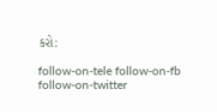કરો:

follow-on-tele follow-on-fb follow-on-twitter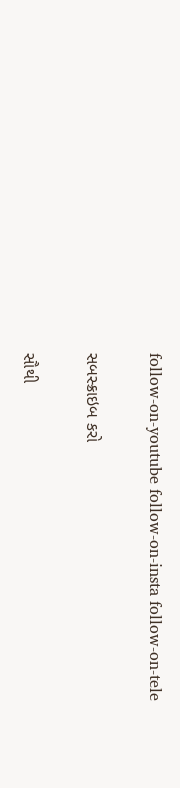follow-on-youtube follow-on-insta follow-on-tele

સબસ્ક્રાઇબ કરો

સૌથી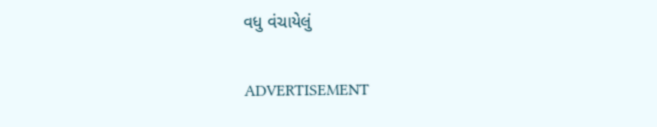વધુ વંચાયેલું

ADVERTISEMENT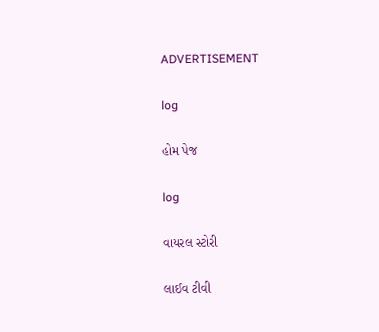ADVERTISEMENT

log

હોમ પેજ

log

વાયરલ સ્ટોરી

લાઈવ ટીવી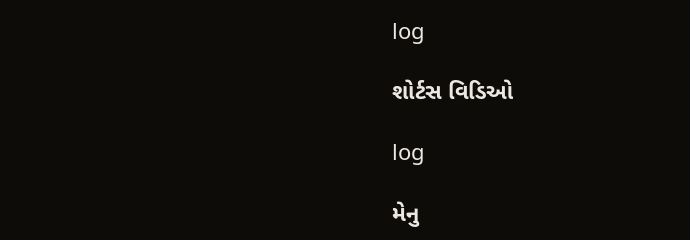log

શોર્ટસ વિડિઓ

log

મેનુ